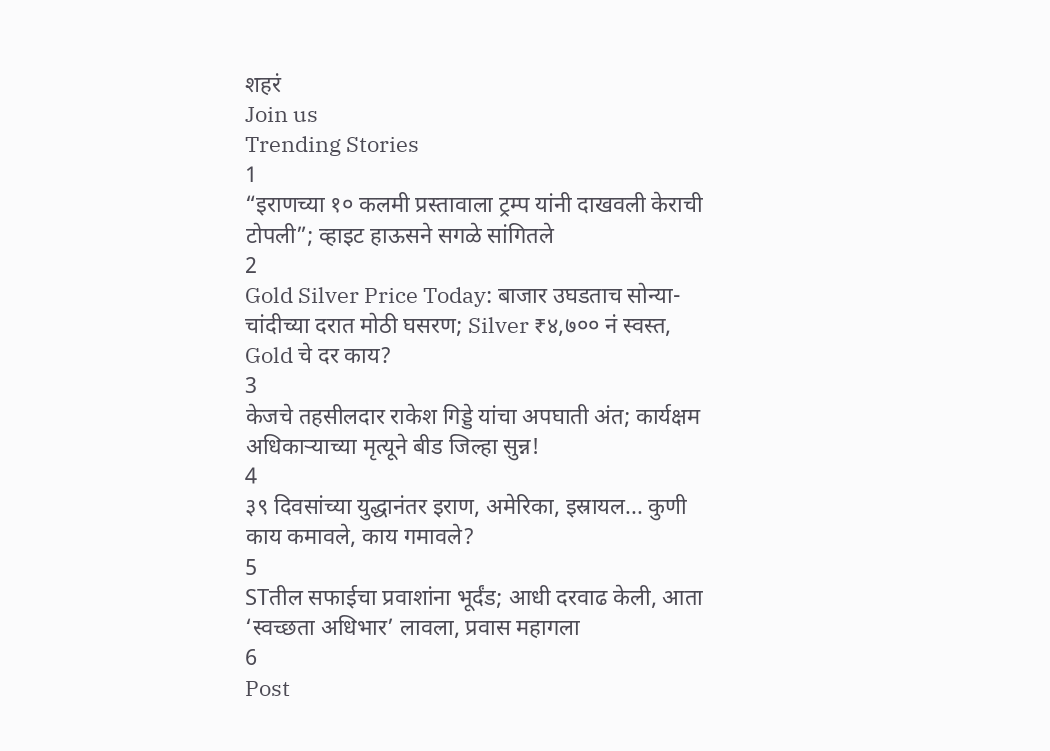शहरं
Join us
Trending Stories
1
“इराणच्या १० कलमी प्रस्तावाला ट्रम्प यांनी दाखवली केराची टोपली”; व्हाइट हाऊसने सगळे सांगितले
2
Gold Silver Price Today: बाजार उघडताच सोन्या-चांदीच्या दरात मोठी घसरण; Silver ₹४,७०० नं स्वस्त, Gold चे दर काय?
3
केजचे तहसीलदार राकेश गिड्डे यांचा अपघाती अंत; कार्यक्षम अधिकाऱ्याच्या मृत्यूने बीड जिल्हा सुन्न!
4
३९ दिवसांच्या युद्धानंतर इराण, अमेरिका, इस्रायल... कुणी काय कमावले, काय गमावले?
5
STतील सफाईचा प्रवाशांना भूर्दंड; आधी दरवाढ केली, आता ‘स्वच्छता अधिभार’ लावला, प्रवास महागला
6
Post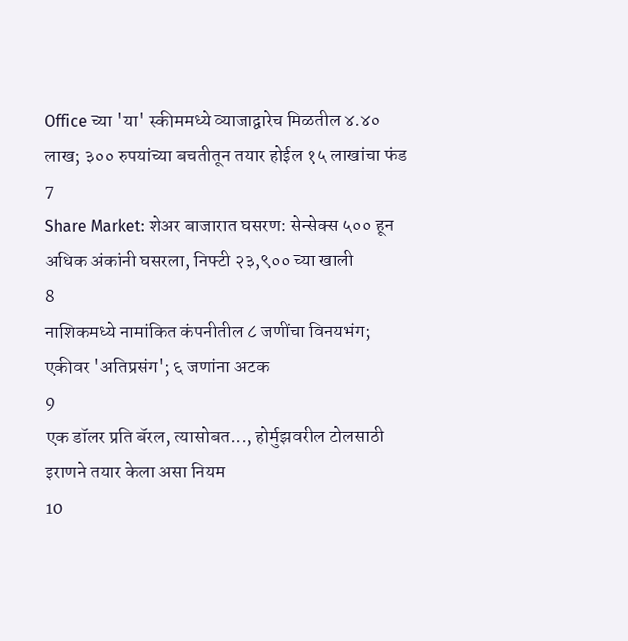Office च्या 'या' स्कीममध्ये व्याजाद्वारेच मिळतील ४.४० लाख; ३०० रुपयांच्या बचतीतून तयार होईल १५ लाखांचा फंड
7
Share Market: शेअर बाजारात घसरण: सेन्सेक्स ५०० हून अधिक अंकांनी घसरला, निफ्टी २३,९०० च्या खाली
8
नाशिकमध्ये नामांकित कंपनीतील ८ जणींचा विनयभंग; एकीवर 'अतिप्रसंग'; ६ जणांना अटक
9
एक डॉलर प्रति बॅरल, त्यासोबत..., होर्मुझवरील टोलसाठी इराणने तयार केला असा नियम
10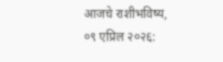आजचे राशीभविष्य, ०९ एप्रिल २०२६: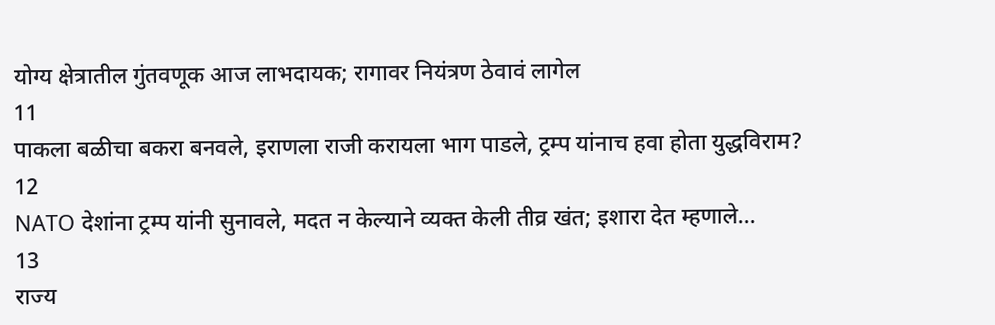योग्य क्षेत्रातील गुंतवणूक आज लाभदायक; रागावर नियंत्रण ठेवावं लागेल
11
पाकला बळीचा बकरा बनवले, इराणला राजी करायला भाग पाडले, ट्रम्प यांनाच हवा होता युद्धविराम?
12
NATO देशांना ट्रम्प यांनी सुनावले, मदत न केल्याने व्यक्त केली तीव्र खंत; इशारा देत म्हणाले...
13
राज्य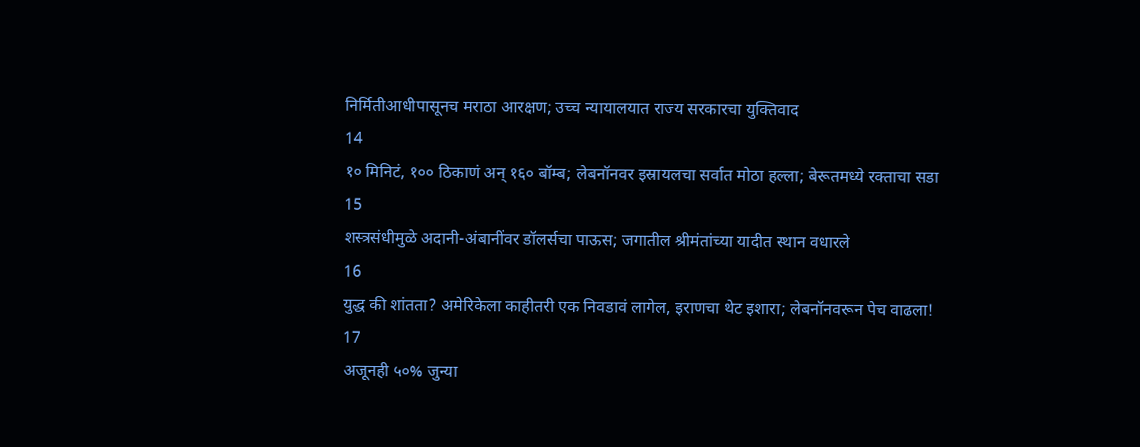निर्मितीआधीपासूनच मराठा आरक्षण; उच्च न्यायालयात राज्य सरकारचा युक्तिवाद
14
१० मिनिटं, १०० ठिकाणं अन् १६० बॉम्ब; लेबनॉनवर इस्रायलचा सर्वात मोठा हल्ला; बेरूतमध्ये रक्ताचा सडा
15
शस्त्रसंधीमुळे अदानी-अंबानींवर डॉलर्सचा पाऊस; जगातील श्रीमंतांच्या यादीत स्थान वधारले
16
युद्ध की शांतता? अमेरिकेला काहीतरी एक निवडावं लागेल, इराणचा थेट इशारा; लेबनॉनवरून पेच वाढला!
17
अजूनही ५०% जुन्या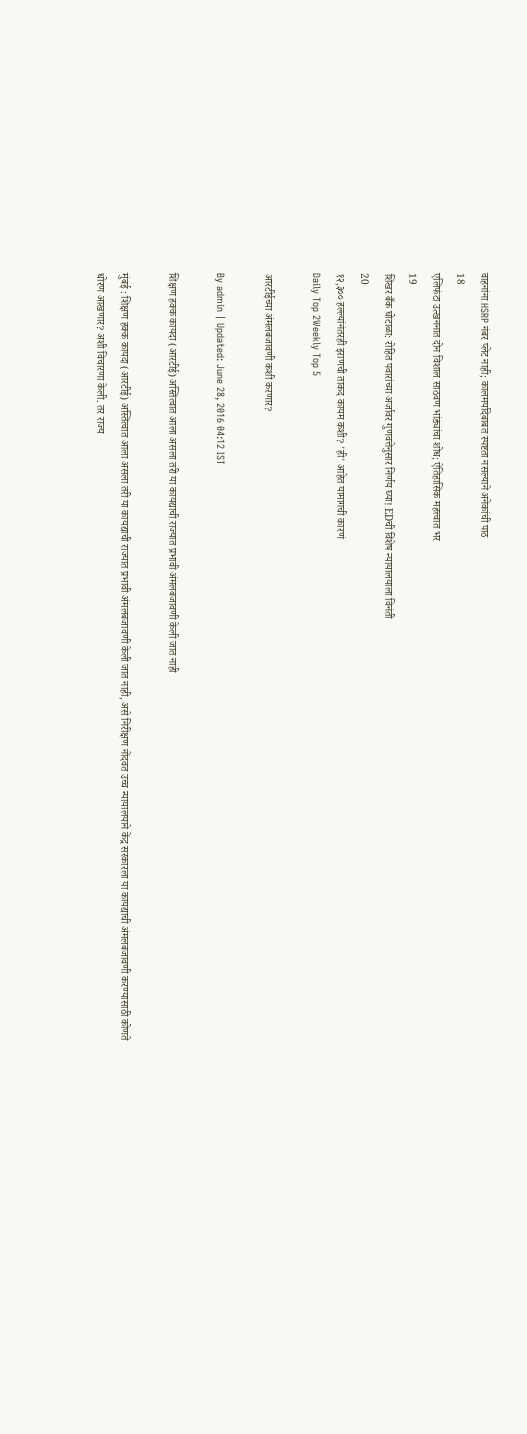वाहनांना HSRP नंबर प्लेट नाही; कालमर्यादेबाबत स्पष्टता नसल्याने अनेकांची पाठ
18
एलिफंटा उत्खननात दोन विशाल साठवण भांड्यांचा शोध; ऐतिहासिक महत्त्वात भर
19
शिखर बँक घोटाळा: रोहित पवारांच्या अर्जावर गुणवत्तेनुसार निर्णय घ्या! EDची विशेष न्यायालयाला विनंती
20
१२,३०० हल्ल्यांनंतरही इराणची ताकद कायम कशी? 'ही' आहेत यामागची कारणं
Daily Top 2Weekly Top 5

आरटीईच्या अंमलबजावणी कशी करणार?

By admin | Updated: June 28, 2016 04:12 IST

शिक्षण हक्क कायदा (आरटीई) अस्तित्वात आला असला तरी या कायद्याची राज्यात प्रभावी अंमलबजावणी केली जात नाही

मुंबई : शिक्षण हक्क कायदा (आरटीई) अस्तित्वात आला असला तरी या कायद्याची राज्यात प्रभावी अंमलबजावणी केली जात नाही, असे निरीक्षण नोंदवत उच्च न्यायालयाने केंद्र सरकारला या कायद्याची अंमलबजावणी करण्यासाठी कोणते धोरण आखणार? अशी विचारणा केली. तर राज्य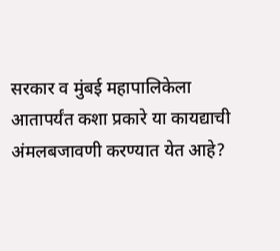सरकार व मुंबई महापालिकेला आतापर्यंत कशा प्रकारे या कायद्याची अंमलबजावणी करण्यात येत आहे?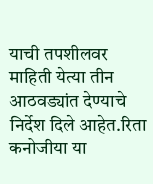याची तपशीलवर माहिती येत्या तीन आठवड्यांत देण्याचे निर्देश दिले आहेत.रिता कनोजीया या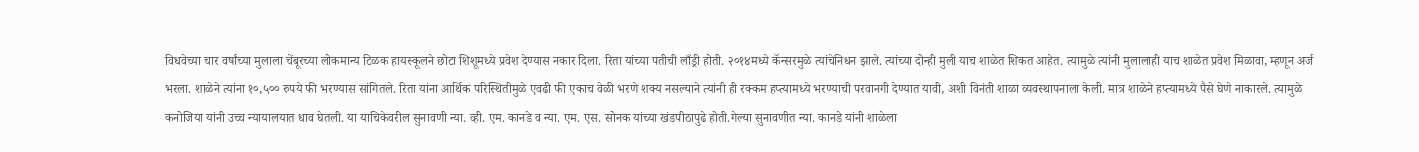विधवेच्या चार वर्षांच्या मुलाला चेंबूरच्या लोकमान्य टिळक हायस्कूलने छोटा शिशूमध्ये प्रवेश देण्यास नकार दिला. रिता यांच्या पतीची लाँड्री होती. २०१४मध्ये कॅन्सरमुळे त्यांचेनिधन झाले. त्यांच्या दोन्ही मुली याच शाळेत शिकत आहेत. त्यामुळे त्यांनी मुलालाही याच शाळेत प्रवेश मिळावा, म्हणून अर्ज भरला. शाळेने त्यांना १०,५०० रुपये फी भरण्यास सांगितले. रिता यांना आर्थिक परिस्थितीमुळे एवढी फी एकाच वेळी भरणे शक्य नसल्याने त्यांनी ही रक्कम हप्त्यामध्ये भरण्याची परवानगी देण्यात यावी, अशी विनंती शाळा व्यवस्थापनाला केली. मात्र शाळेने हप्त्यामध्ये पैसे घेणे नाकारले. त्यामुळे कनोजिया यांनी उच्च न्यायालयात धाव घेतली. या याचिकेवरील सुनावणी न्या. व्ही. एम. कानडे व न्या. एम. एस. सोनक यांच्या खंडपीठापुढे होती.गेल्या सुनावणीत न्या. कानडे यांनी शाळेला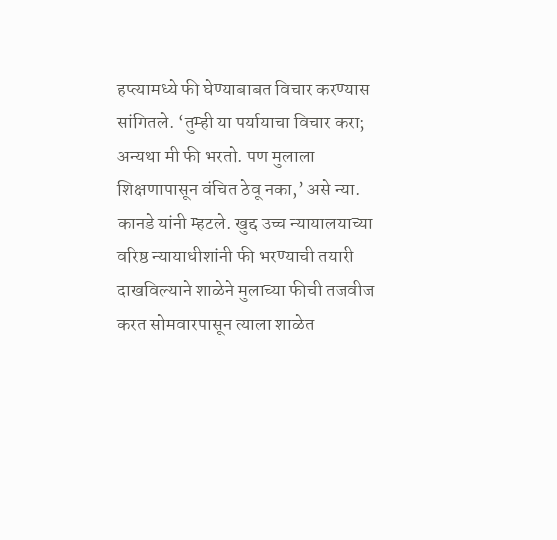हप्त्यामध्ये फी घेण्याबाबत विचार करण्यास सांगितले. ‘तुम्ही या पर्यायाचा विचार करा; अन्यथा मी फी भरतो. पण मुलाला शिक्षणापासून वंचित ठेवू नका,’ असे न्या. कानडे यांनी म्हटले. खुद्द उच्च न्यायालयाच्या वरिष्ठ न्यायाधीशांनी फी भरण्याची तयारी दाखविल्याने शाळेने मुलाच्या फीची तजवीज करत सोमवारपासून त्याला शाळेत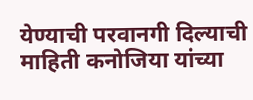येण्याची परवानगी दिल्याची माहिती कनोजिया यांच्या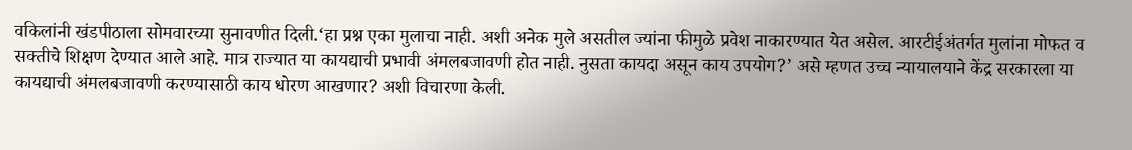वकिलांनी खंडपीठाला सोमवारच्या सुनावणीत दिली.‘हा प्रश्न एका मुलाचा नाही. अशी अनेक मुले असतील ज्यांना फीमुळे प्रवेश नाकारण्यात येत असेल. आरटीईअंतर्गत मुलांना मोफत व सक्तीचे शिक्षण देण्यात आले आहे. मात्र राज्यात या कायद्याची प्रभावी अंमलबजावणी होत नाही. नुसता कायदा असून काय उपयोग?’ असे म्हणत उच्च न्यायालयाने केंद्र सरकारला या कायद्याची अंमलबजावणी करण्यासाठी काय धोरण आखणार? अशी विचारणा केली.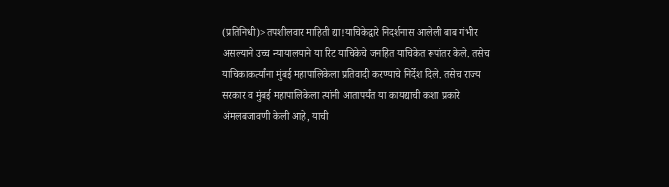(प्रतिनिधी)>तपशीलवार माहिती द्या!याचिकेद्वारे निदर्शनास आलेली बाब गंभीर असल्याने उच्च न्यायालयाने या रिट याचिकेचे जनहित याचिकेत रूपांतर केले. तसेच याचिकाकर्त्यांना मुंबई महापालिकेला प्रतिवादी करण्याचे निर्देश दिले. तसेच राज्य सरकार व मुंबई महापालिकेला त्यांनी आतापर्यंत या कायद्याची कशा प्रकारे अंमलबजावणी केली आहे, याची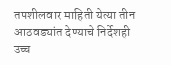तपशीलवार माहिती येत्या तीन आठवड्यांत देण्याचे निर्देशही उच्च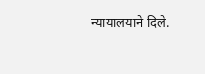न्यायालयाने दिले.